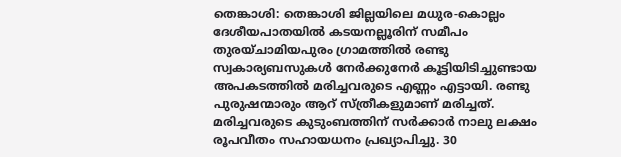തെങ്കാശി: തെങ്കാശി ജില്ലയിലെ മധുര-കൊല്ലം ദേശീയപാതയിൽ കടയനല്ലൂരിന് സമീപം തുരയ്ചാമിയപുരം ഗ്രാമത്തിൽ രണ്ടു സ്വകാര്യബസുകൾ നേർക്കുനേർ കൂട്ടിയിടിച്ചുണ്ടായ അപകടത്തിൽ മരിച്ചവരുടെ എണ്ണം എട്ടായി. രണ്ടു പുരുഷന്മാരും ആറ് സ്ത്രീകളുമാണ് മരിച്ചത്.
മരിച്ചവരുടെ കുടുംബത്തിന് സർക്കാർ നാലു ലക്ഷം രൂപവീതം സഹായധനം പ്രഖ്യാപിച്ചു. 30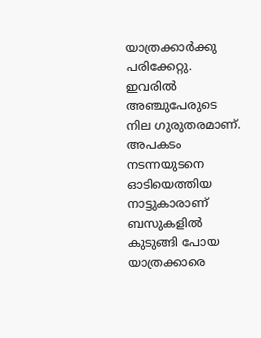യാത്രക്കാർക്കു പരിക്കേറ്റു. ഇവരിൽ അഞ്ചുപേരുടെ നില ഗുരുതരമാണ്. അപകടം നടന്നയുടനെ ഓടിയെത്തിയ നാട്ടുകാരാണ് ബസുകളിൽ കുടുങ്ങി പോയ യാത്രക്കാരെ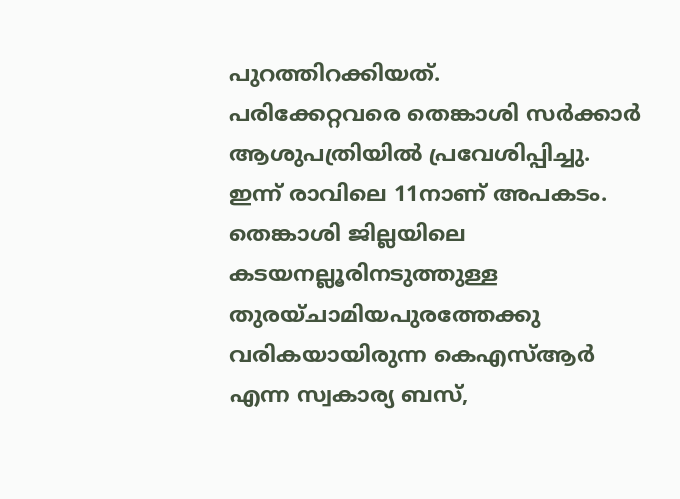പുറത്തിറക്കിയത്.
പരിക്കേറ്റവരെ തെങ്കാശി സർക്കാർ ആശുപത്രിയിൽ പ്രവേശിപ്പിച്ചു. ഇന്ന് രാവിലെ 11നാണ് അപകടം. തെങ്കാശി ജില്ലയിലെ കടയനല്ലൂരിനടുത്തുള്ള തുരയ്ചാമിയപുരത്തേക്കു വരികയായിരുന്ന കെഎസ്ആർ എന്ന സ്വകാര്യ ബസ്,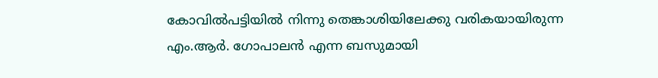കോവിൽപട്ടിയിൽ നിന്നു തെങ്കാശിയിലേക്കു വരികയായിരുന്ന എം.ആർ. ഗോപാലൻ എന്ന ബസുമായി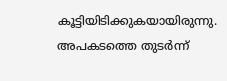കൂട്ടിയിടിക്കുകയായിരുന്നു.
അപകടത്തെ തുടർന്ന്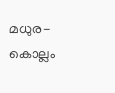മധുര-കൊല്ലം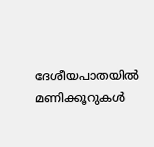ദേശീയപാതയിൽ മണിക്കൂറുകൾ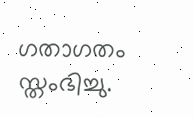ഗതാഗതം സ്തംഭിച്ചു.